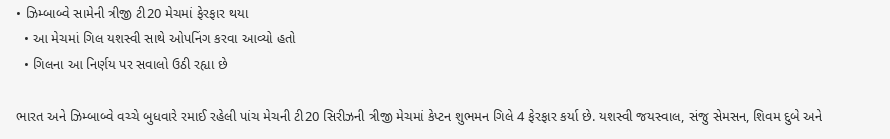• ઝિમ્બાબ્વે સામેની ત્રીજી ટી20 મેચમાં ફેરફાર થયા
  • આ મેચમાં ગિલ યશસ્વી સાથે ઓપનિંગ કરવા આવ્યો હતો
  • ગિલના આ નિર્ણય પર સવાલો ઉઠી રહ્યા છે

ભારત અને ઝિમ્બાબ્વે વચ્ચે બુધવારે રમાઈ રહેલી પાંચ મેચની ટી20 સિરીઝની ત્રીજી મેચમાં કેપ્ટન શુભમન ગિલે 4 ફેરફાર કર્યા છે. યશસ્વી જયસ્વાલ, સંજુ સેમસન, શિવમ દુબે અને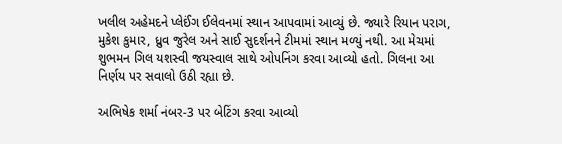ખલીલ અહેમદને પ્લેઈંગ ઈલેવનમાં સ્થાન આપવામાં આવ્યું છે. જ્યારે રિયાન પરાગ, મુકેશ કુમાર, ધ્રુવ જુરેલ અને સાઈ સુદર્શનને ટીમમાં સ્થાન મળ્યું નથી. આ મેચમાં શુભમન ગિલ યશસ્વી જયસ્વાલ સાથે ઓપનિંગ કરવા આવ્યો હતો. ગિલના આ નિર્ણય પર સવાલો ઉઠી રહ્યા છે.

અભિષેક શર્મા નંબર-3 પર બેટિંગ કરવા આવ્યો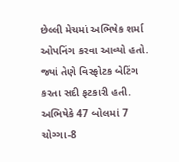છેલ્લી મેચમાં અભિષેક શર્મા ઓપનિંગ કરવા આવ્યો હતો. જ્યાં તેણે વિસ્ફોટક બેટિંગ કરતા સદી ફટકારી હતી. અભિષેકે 47 બોલમાં 7 ચોગ્ગા-8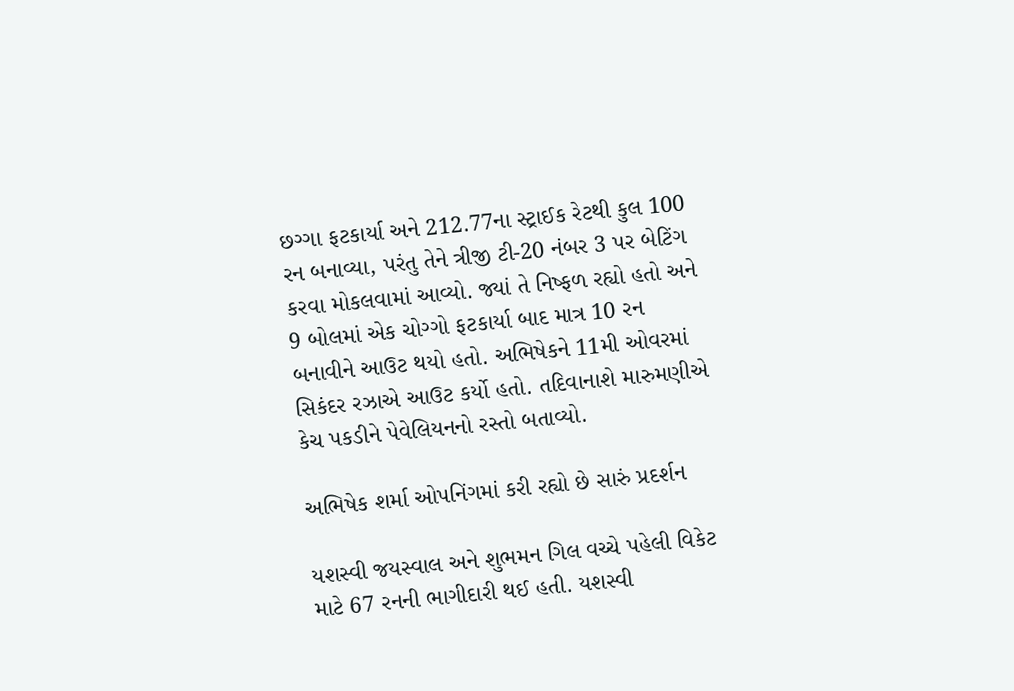છગ્ગા ફટકાર્યા અને 212.77ના સ્ટ્રાઈક રેટથી કુલ 100 રન બનાવ્યા, પરંતુ તેને ત્રીજી ટી-20 નંબર 3 પર બેટિંગ કરવા મોકલવામાં આવ્યો. જ્યાં તે નિષ્ફળ રહ્યો હતો અને 9 બોલમાં એક ચોગ્ગો ફટકાર્યા બાદ માત્ર 10 રન બનાવીને આઉટ થયો હતો. અભિષેકને 11મી ઓવરમાં સિકંદર રઝાએ આઉટ કર્યો હતો. તદિવાનાશે મારુમણીએ કેચ પકડીને પેવેલિયનનો રસ્તો બતાવ્યો.

અભિષેક શર્મા ઓપનિંગમાં કરી રહ્યો છે સારું પ્રદર્શન

યશસ્વી જયસ્વાલ અને શુભમન ગિલ વચ્ચે પહેલી વિકેટ માટે 67 રનની ભાગીદારી થઈ હતી. યશસ્વી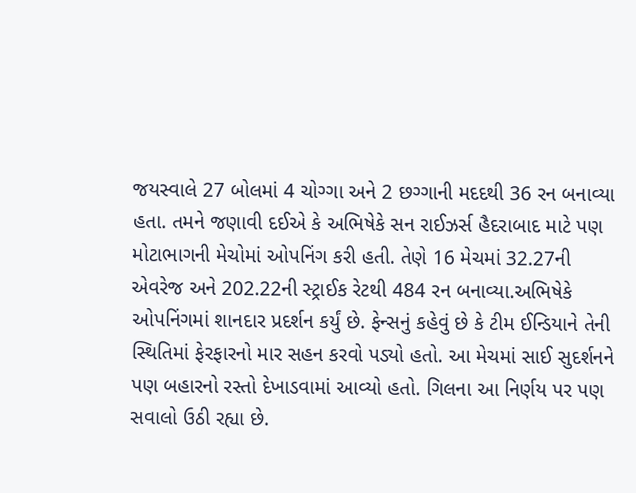જયસ્વાલે 27 બોલમાં 4 ચોગ્ગા અને 2 છગ્ગાની મદદથી 36 રન બનાવ્યા હતા. તમને જણાવી દઈએ કે અભિષેકે સન રાઈઝર્સ હૈદરાબાદ માટે પણ મોટાભાગની મેચોમાં ઓપનિંગ કરી હતી. તેણે 16 મેચમાં 32.27ની એવરેજ અને 202.22ની સ્ટ્રાઈક રેટથી 484 રન બનાવ્યા.અભિષેકે ઓપનિંગમાં શાનદાર પ્રદર્શન કર્યું છે. ફેન્સનું કહેવું છે કે ટીમ ઈન્ડિયાને તેની સ્થિતિમાં ફેરફારનો માર સહન કરવો પડ્યો હતો. આ મેચમાં સાઈ સુદર્શનને પણ બહારનો રસ્તો દેખાડવામાં આવ્યો હતો. ગિલના આ નિર્ણય પર પણ સવાલો ઉઠી રહ્યા છે.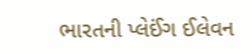ભારતની પ્લેઈંગ ઈલેવન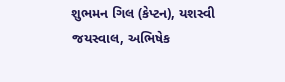શુભમન ગિલ (કેપ્ટન), યશસ્વી જયસ્વાલ, અભિષેક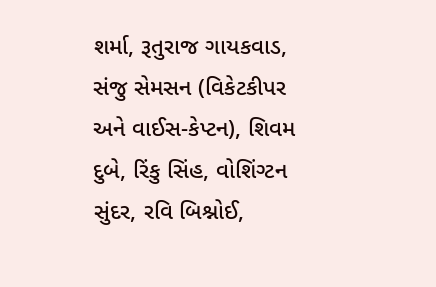શર્મા, રૂતુરાજ ગાયકવાડ, સંજુ સેમસન (વિકેટકીપર અને વાઈસ-કેપ્ટન), શિવમ દુબે, રિંકુ સિંહ, વોશિંગ્ટન સુંદર, રવિ બિશ્નોઈ,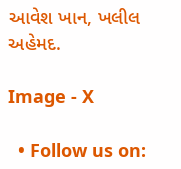આવેશ ખાન, ખલીલ અહેમદ.

Image - X

  • Follow us on: